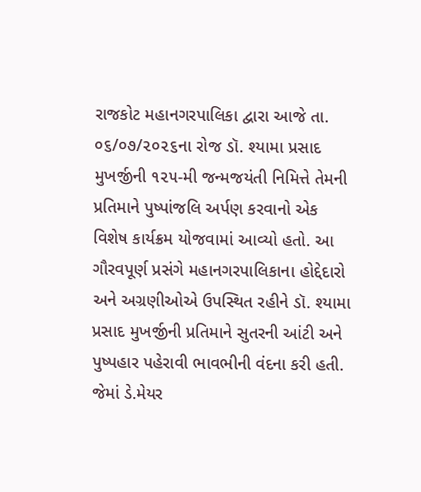રાજકોટ મહાનગરપાલિકા દ્વારા આજે તા. ૦૬/૦૭/૨૦૨૬ના રોજ ડૉ. શ્યામા પ્રસાદ મુખર્જીની ૧૨૫-મી જન્મજયંતી નિમિત્તે તેમની પ્રતિમાને પુષ્પાંજલિ અર્પણ કરવાનો એક વિશેષ કાર્યક્રમ યોજવામાં આવ્યો હતો. આ ગૌરવપૂર્ણ પ્રસંગે મહાનગરપાલિકાના હોદ્દેદારો અને અગ્રણીઓએ ઉપસ્થિત રહીને ડૉ. શ્યામા પ્રસાદ મુખર્જીની પ્રતિમાને સુતરની આંટી અને પુષ્પહાર પહેરાવી ભાવભીની વંદના કરી હતી. જેમાં ડે.મેયર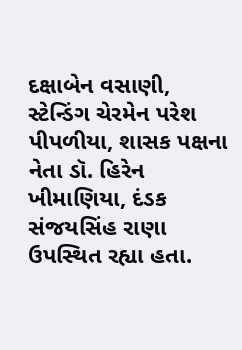દક્ષાબેન વસાણી, સ્ટેન્ડિંગ ચેરમેન પરેશ પીપળીયા, શાસક પક્ષના નેતા ડૉ. હિરેન ખીમાણિયા, દંડક સંજયસિંહ રાણા ઉપસ્થિત રહ્યા હતા.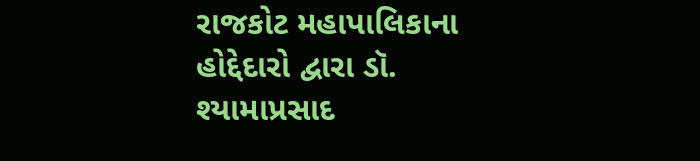રાજકોટ મહાપાલિકાના હોદ્દેદારો દ્વારા ડૉ. શ્યામાપ્રસાદ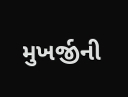મુખર્જીની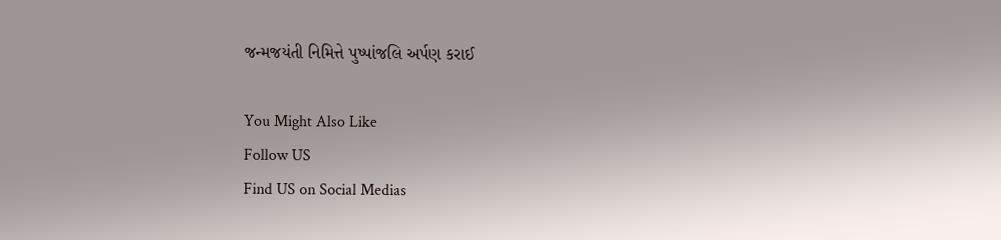જન્મજયંતી નિમિત્તે પુષ્પાંજલિ અર્પણ કરાઈ

You Might Also Like
Follow US
Find US on Social Medias